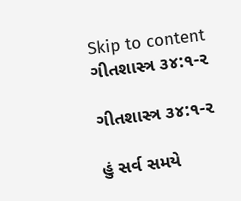Skip to content
ગીતશાસ્ત્ર ૩૪:૧-૨

ગીતશાસ્ત્ર ૩૪:૧-૨

હું સર્વ સમયે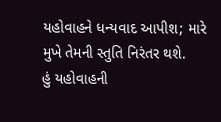યહોવાહને ધન્યવાદ આપીશ; મારે મુખે તેમની સ્તુતિ નિરંતર થશે.
હું યહોવાહની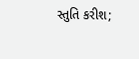સ્તુતિ કરીશ;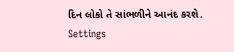દિન લોકો તે સાંભળીને આનંદ કરશે.
Settings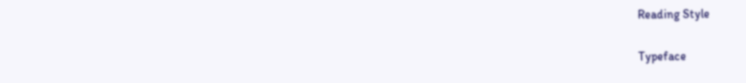Reading Style

Typeface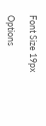Font Size 19px

Options